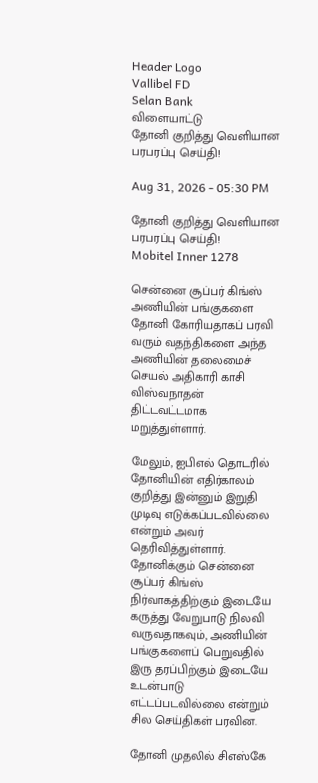Header Logo
Vallibel FD
Selan Bank
விளையாட்டு
தோனி குறித்து வெளியான பரபரப்பு செய்தி!

Aug 31, 2026 - 05:30 PM

தோனி குறித்து வெளியான பரபரப்பு செய்தி!
Mobitel Inner 1278

சென்னை சூப்பர் கிங்ஸ் அணியின் பங்குகளை தோனி கோரியதாகப் பரவி வரும் வதந்திகளை அந்த அணியின் தலைமைச் செயல் அதிகாரி காசி விஸ்வநாதன் திட்டவட்டமாக மறுத்துள்ளார்.

மேலும், ஐபிஎல் தொடரில் தோனியின் எதிர்காலம் குறித்து இன்னும் இறுதி முடிவு எடுக்கப்படவில்லை என்றும் அவர் தெரிவித்துள்ளார். தோனிக்கும் சென்னை சூப்பர் கிங்ஸ் நிர்வாகத்திற்கும் இடையே கருத்து வேறுபாடு நிலவி வருவதாகவும், அணியின் பங்குகளைப் பெறுவதில் இரு தரப்பிற்கும் இடையே உடன்பாடு எட்டப்படவில்லை என்றும் சில செய்திகள் பரவின.

தோனி முதலில் சிஎஸ்கே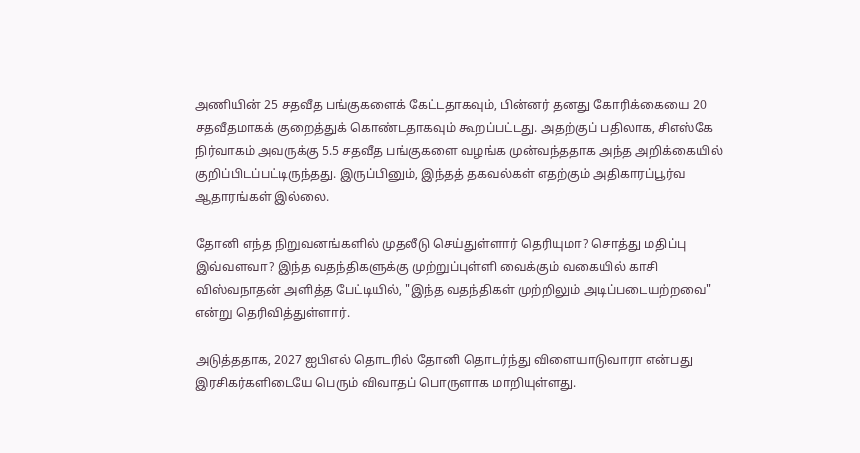அணியின் 25 சதவீத பங்குகளைக் கேட்டதாகவும், பின்னர் தனது கோரிக்கையை 20 சதவீதமாகக் குறைத்துக் கொண்டதாகவும் கூறப்பட்டது. அதற்குப் பதிலாக, சிஎஸ்கே நிர்வாகம் அவருக்கு 5.5 சதவீத பங்குகளை வழங்க முன்வந்ததாக அந்த அறிக்கையில் குறிப்பிடப்பட்டிருந்தது. இருப்பினும், இந்தத் தகவல்கள் எதற்கும் அதிகாரப்பூர்வ ஆதாரங்கள் இல்லை.

தோனி எந்த நிறுவனங்களில் முதலீடு செய்துள்ளார் தெரியுமா? சொத்து மதிப்பு இவ்வளவா? இந்த வதந்திகளுக்கு முற்றுப்புள்ளி வைக்கும் வகையில் காசி விஸ்வநாதன் அளித்த பேட்டியில், "இந்த வதந்திகள் முற்றிலும் அடிப்படையற்றவை" என்று தெரிவித்துள்ளார்.

அடுத்ததாக, 2027 ஐபிஎல் தொடரில் தோனி தொடர்ந்து விளையாடுவாரா என்பது இரசிகர்களிடையே பெரும் விவாதப் பொருளாக மாறியுள்ளது.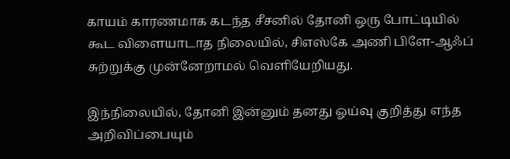காயம் காரணமாக கடந்த சீசனில் தோனி ஒரு போட்டியில் கூட விளையாடாத நிலையில், சிஎஸ்கே அணி பிளே-ஆஃப் சுற்றுக்கு முன்னேறாமல் வெளியேறியது.

இந்நிலையில், தோனி இன்னும் தனது ஓய்வு குறித்து எந்த அறிவிப்பையும்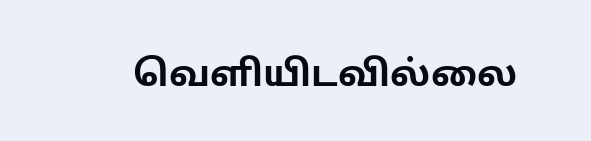வெளியிடவில்லை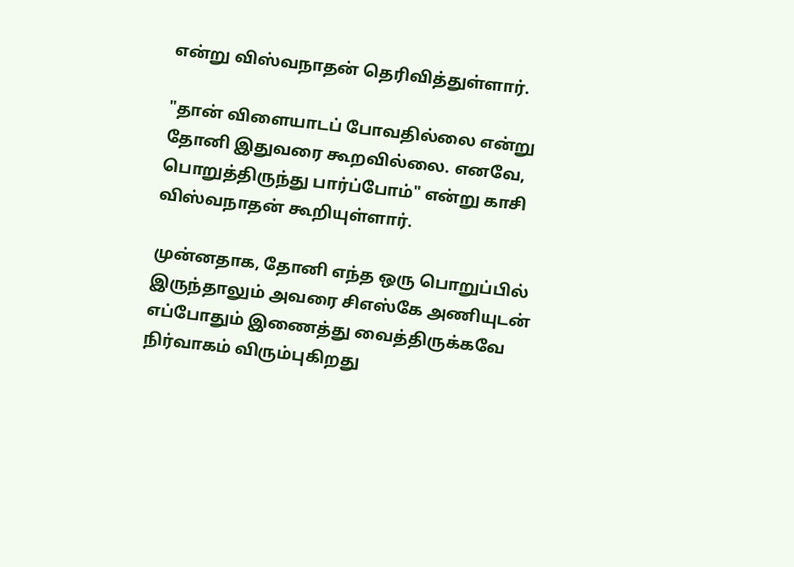என்று விஸ்வநாதன் தெரிவித்துள்ளார்.

"தான் விளையாடப் போவதில்லை என்று தோனி இதுவரை கூறவில்லை. எனவே, பொறுத்திருந்து பார்ப்போம்" என்று காசி விஸ்வநாதன் கூறியுள்ளார்.

முன்னதாக, தோனி எந்த ஒரு பொறுப்பில் இருந்தாலும் அவரை சிஎஸ்கே அணியுடன் எப்போதும் இணைத்து வைத்திருக்கவே நிர்வாகம் விரும்புகிறது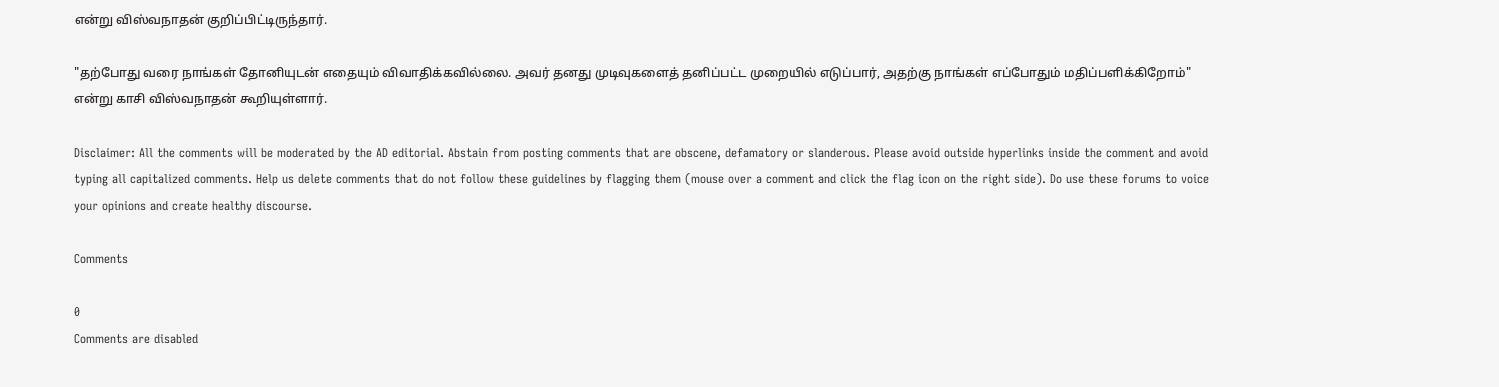என்று விஸ்வநாதன் குறிப்பிட்டிருந்தார்.

"தற்போது வரை நாங்கள் தோனியுடன் எதையும் விவாதிக்கவில்லை. அவர் தனது முடிவுகளைத் தனிப்பட்ட முறையில் எடுப்பார், அதற்கு நாங்கள் எப்போதும் மதிப்பளிக்கிறோம்" என்று காசி விஸ்வநாதன் கூறியுள்ளார்.

Disclaimer: All the comments will be moderated by the AD editorial. Abstain from posting comments that are obscene, defamatory or slanderous. Please avoid outside hyperlinks inside the comment and avoid typing all capitalized comments. Help us delete comments that do not follow these guidelines by flagging them (mouse over a comment and click the flag icon on the right side). Do use these forums to voice your opinions and create healthy discourse.

Comments

0
Comments are disabled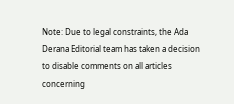Note: Due to legal constraints, the Ada Derana Editorial team has taken a decision to disable comments on all articles concerning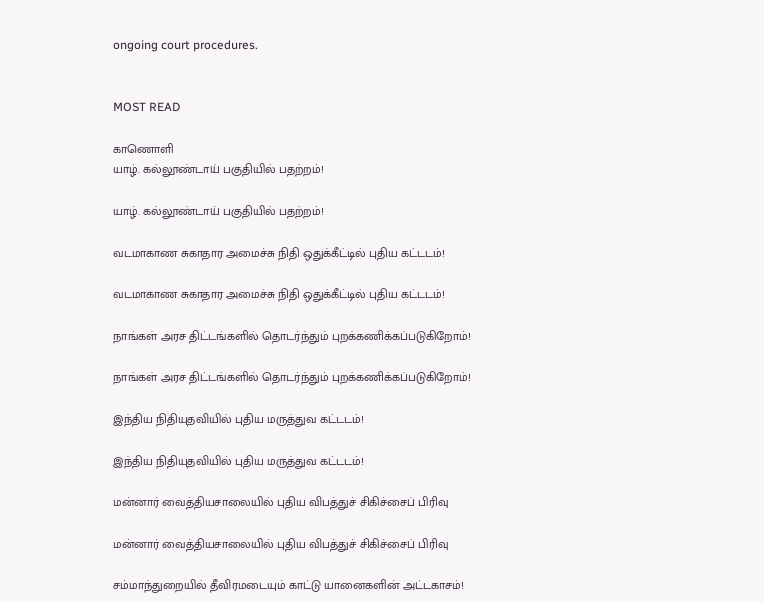ongoing court procedures.


MOST READ

காணொளி
யாழ். கல்லூண்டாய் பகுதியில் பதற்றம்!

யாழ். கல்லூண்டாய் பகுதியில் பதற்றம்!

வடமாகாண சுகாதார அமைச்சு நிதி ஒதுக்கீட்டில் புதிய கட்டடம்!

வடமாகாண சுகாதார அமைச்சு நிதி ஒதுக்கீட்டில் புதிய கட்டடம்!

நாங்கள் அரச திட்டங்களில் தொடர்ந்தும் புறக்கணிக்கப்படுகிறோம்!

நாங்கள் அரச திட்டங்களில் தொடர்ந்தும் புறக்கணிக்கப்படுகிறோம்!

இந்திய நிதியுதவியில் புதிய மருத்துவ கட்டடம்!

இந்திய நிதியுதவியில் புதிய மருத்துவ கட்டடம்!

மன்னார் வைத்தியசாலையில் புதிய விபத்துச் சிகிச்சைப் பிரிவு

மன்னார் வைத்தியசாலையில் புதிய விபத்துச் சிகிச்சைப் பிரிவு

சம்மாந்துறையில் தீவிரமடையும் காட்டு யானைகளின் அட்டகாசம்!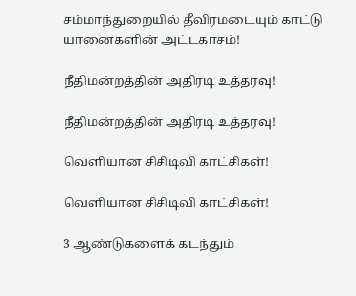சம்மாந்துறையில் தீவிரமடையும் காட்டு யானைகளின் அட்டகாசம்!

நீதிமன்றத்தின் அதிரடி உத்தரவு!

நீதிமன்றத்தின் அதிரடி உத்தரவு!

வௌியான சிசிடிவி காட்சிகள்!

வௌியான சிசிடிவி காட்சிகள்!

3 ஆண்டுகளைக் கடந்தும்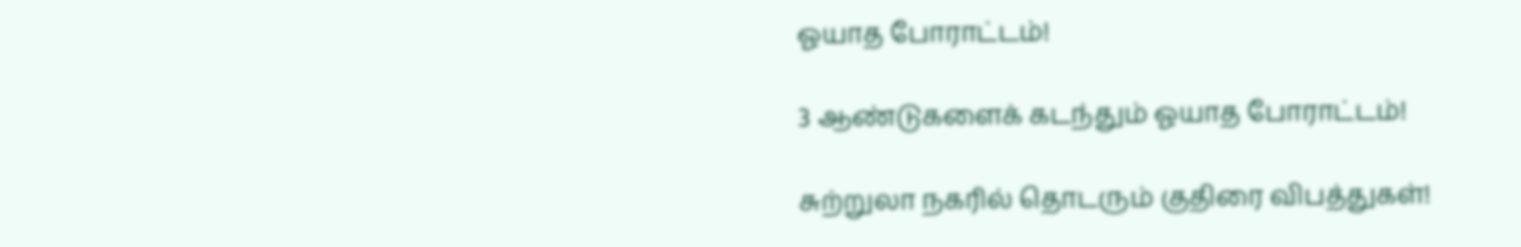ஓயாத போராட்டம்!

3 ஆண்டுகளைக் கடந்தும் ஓயாத போராட்டம்!

சுற்றுலா நகரில் தொடரும் குதிரை விபத்துகள்!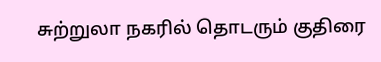சுற்றுலா நகரில் தொடரும் குதிரை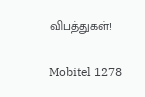விபத்துகள்!

Mobitel 1278